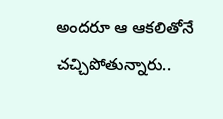అందరూ ఆ ఆకలితోనే చచ్చిపోతున్నారు..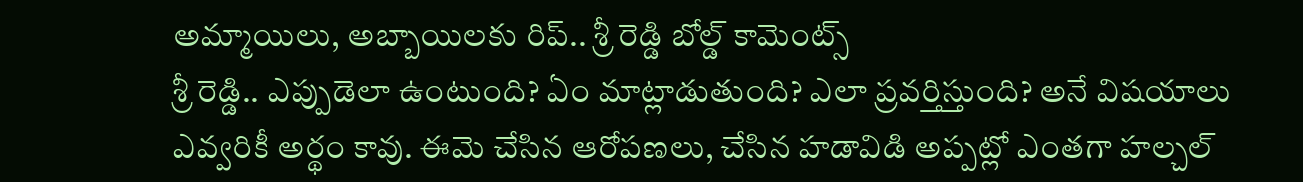అమ్మాయిలు, అబ్బాయిలకు రిప్.. శ్రీ రెడ్డి బోల్డ్ కామెంట్స్
శ్రీ రెడ్డి.. ఎప్పుడెలా ఉంటుంది? ఏం మాట్లాడుతుంది? ఎలా ప్రవర్తిస్తుంది? అనే విషయాలు ఎవ్వరికీ అర్థం కావు. ఈమె చేసిన ఆరోపణలు, చేసిన హడావిడి అప్పట్లో ఎంతగా హల్చల్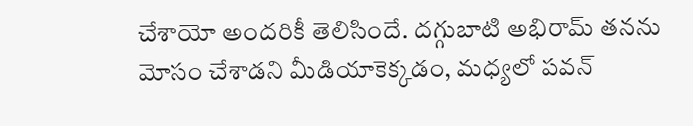చేశాయో అందరికీ తెలిసిందే. దగ్గుబాటి అభిరామ్ తనను మోసం చేశాడని మీడియాకెక్కడం, మధ్యలో పవన్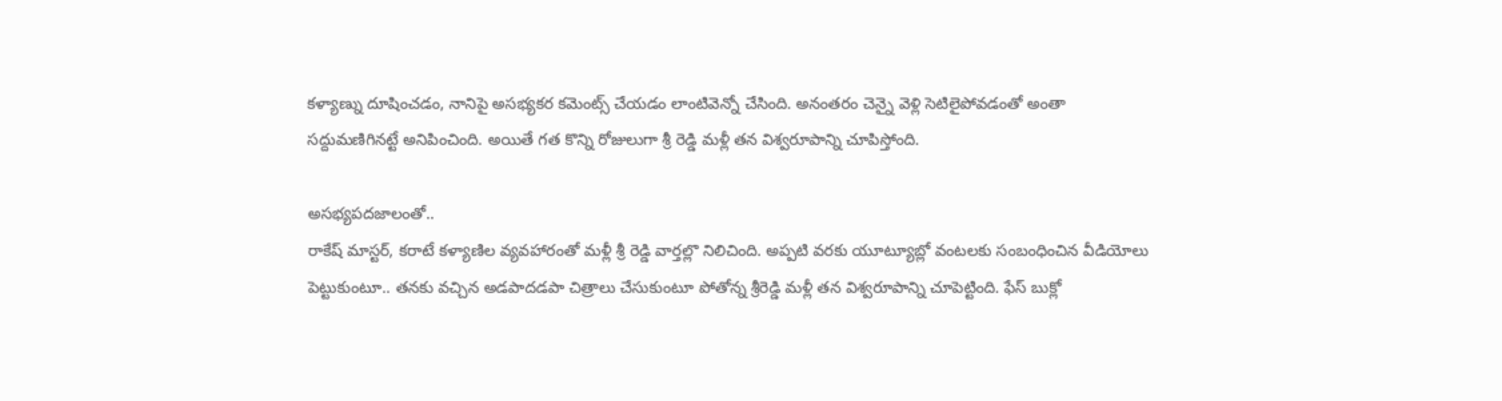కళ్యాణ్ను దూషించడం, నానిపై అసభ్యకర కమెంట్స్ చేయడం లాంటివెన్నో చేసింది. అనంతరం చెన్నై వెళ్లి సెటిలైపోవడంతో అంతా సద్దుమణిగినట్టే అనిపించింది. అయితే గత కొన్ని రోజులుగా శ్రీ రెడ్డి మళ్లీ తన విశ్వరూపాన్ని చూపిస్తోంది.

అసభ్యపదజాలంతో..
రాకేష్ మాస్టర్, కరాటే కళ్యాణిల వ్యవహారంతో మళ్లీ శ్రీ రెడ్డి వార్తల్లొ నిలిచింది. అప్పటి వరకు యూట్యూబ్లో వంటలకు సంబంధించిన వీడియోలు పెట్టుకుంటూ.. తనకు వచ్చిన అడపాదడపా చిత్రాలు చేసుకుంటూ పోతోన్న శ్రీరెడ్డి మళ్లీ తన విశ్వరూపాన్ని చూపెట్టింది. ఫేస్ బుక్లో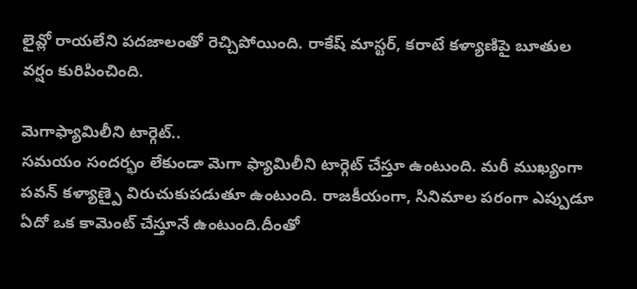లైవ్లో రాయలేని పదజాలంతో రెచ్చిపోయింది. రాకేష్ మాస్టర్, కరాటే కళ్యాణిపై బూతుల వర్షం కురిపించింది.

మెగాఫ్యామిలీని టార్గెట్..
సమయం సందర్భం లేకుండా మెగా ఫ్యామిలీని టార్గెట్ చేస్తూ ఉంటుంది. మరీ ముఖ్యంగా పవన్ కళ్యాణ్పై విరుచుకుపడుతూ ఉంటుంది. రాజకీయంగా, సినిమాల పరంగా ఎప్పుడూ ఏదో ఒక కామెంట్ చేస్తూనే ఉంటుంది.దీంతో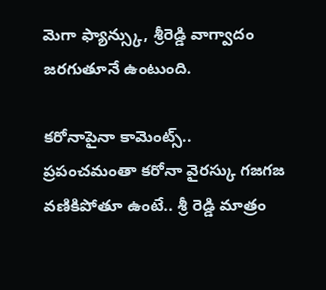మెగా ఫ్యాన్స్కు, శ్రీరెడ్డి వాగ్వాదం జరగుతూనే ఉంటుంది.

కరోనాపైనా కామెంట్స్..
ప్రపంచమంతా కరోనా వైరస్కు గజగజ వణికిపోతూ ఉంటే.. శ్రీ రెడ్డి మాత్రం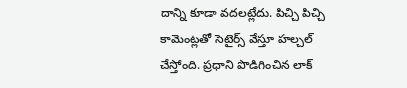దాన్ని కూడా వదలట్లేదు. పిచ్చి పిచ్చి కామెంట్లతో సెటైర్స్ వేస్తూ హల్చల్ చేస్తోంది. ప్రధాని పొడిగించిన లాక్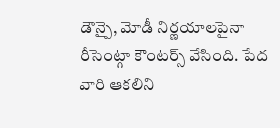డౌన్పై, మోడీ నిర్ణయాలపైనా రీసెంట్గా కౌంటర్స్ వేసింది. పేద వారి ఆకలిని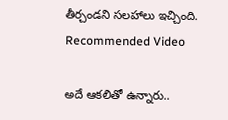తీర్చండని సలహాలు ఇచ్చింది.
Recommended Video

అదే ఆకలితో ఉన్నారు..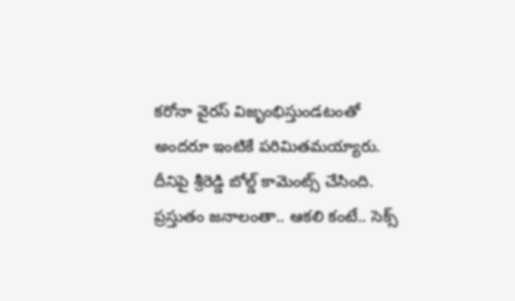కరోనా వైరస్ విజృంభిస్తుండటంతో అందరూ ఇంటికే పరిమితమయ్యారు. దీనిపై శ్రీరెడ్డి బోల్డ్ కామెంట్స్ చేసింది. ప్రస్తుతం జనాలంతా.. ఆకలి కంటే.. సెక్స్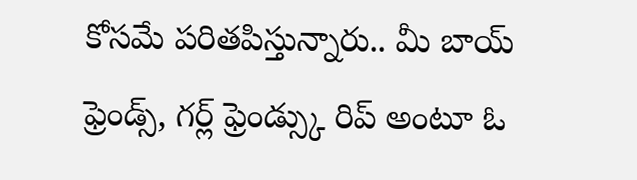కోసమే పరితపిస్తున్నారు.. మీ బాయ్ ఫ్రెండ్స్, గర్ల్ ఫ్రెండ్స్కు రిప్ అంటూ ఓ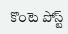కొంటె పోస్ట్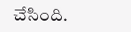చేసింది.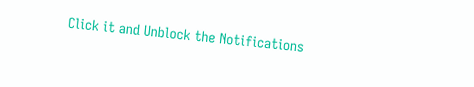Click it and Unblock the Notifications